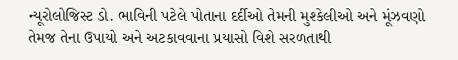ન્યૂરોલોજિસ્ટ ડો. ભાવિની પટેલે પોતાના દર્દીઓ તેમની મુશ્કેલીઓ અને મૂંઝવણો તેમજ તેના ઉપાયો અને અટકાવવાના પ્રયાસો વિશે સરળતાથી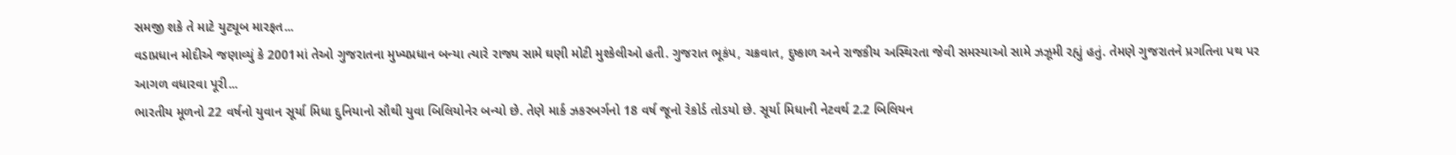સમજી શકે તે માટે યુટ્યૂબ મારફત...
વડાપ્રધાન મોદીએ જણાવ્યું કે 2001માં તેઓ ગુજરાતના મુખ્યપ્રધાન બન્યા ત્યારે રાજ્ય સામે ઘણી મોટી મુશ્કેલીઓ હતી. ગુજરાત ભૂકંપ, ચક્રવાત, દુષ્કાળ અને રાજકીય અસ્થિરતા જેવી સમસ્યાઓ સામે ઝઝૂમી રહ્યું હતું. તેમણે ગુજરાતને પ્રગતિના પથ પર આગળ વધારવા પૂરી...
ભારતીય મૂળનો 22 વર્ષનો યુવાન સૂર્યા મિધા દુનિયાનો સૌથી યુવા બિલિયોનેર બન્યો છે. તેણે માર્ક ઝકરબર્ગનો 18 વર્ષ જૂનો રેકોર્ડ તોડયો છે. સૂર્યા મિધાની નેટવર્થ 2.2 બિલિયન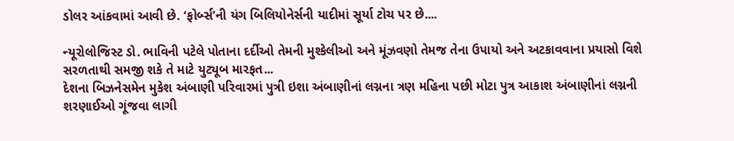ડોલર આંકવામાં આવી છે. ‘ફોર્બ્સ’ની યંગ બિલિયોનેર્સની યાદીમાં સૂર્યા ટોચ પર છે....

ન્યૂરોલોજિસ્ટ ડો. ભાવિની પટેલે પોતાના દર્દીઓ તેમની મુશ્કેલીઓ અને મૂંઝવણો તેમજ તેના ઉપાયો અને અટકાવવાના પ્રયાસો વિશે સરળતાથી સમજી શકે તે માટે યુટ્યૂબ મારફત...
દેશના બિઝનેસમેન મુકેશ અંબાણી પરિવારમાં પુત્રી ઇશા અંબાણીનાં લગ્નના ત્રણ મહિના પછી મોટા પુત્ર આકાશ અંબાણીનાં લગ્નની શરણાઈઓ ગૂંજવા લાગી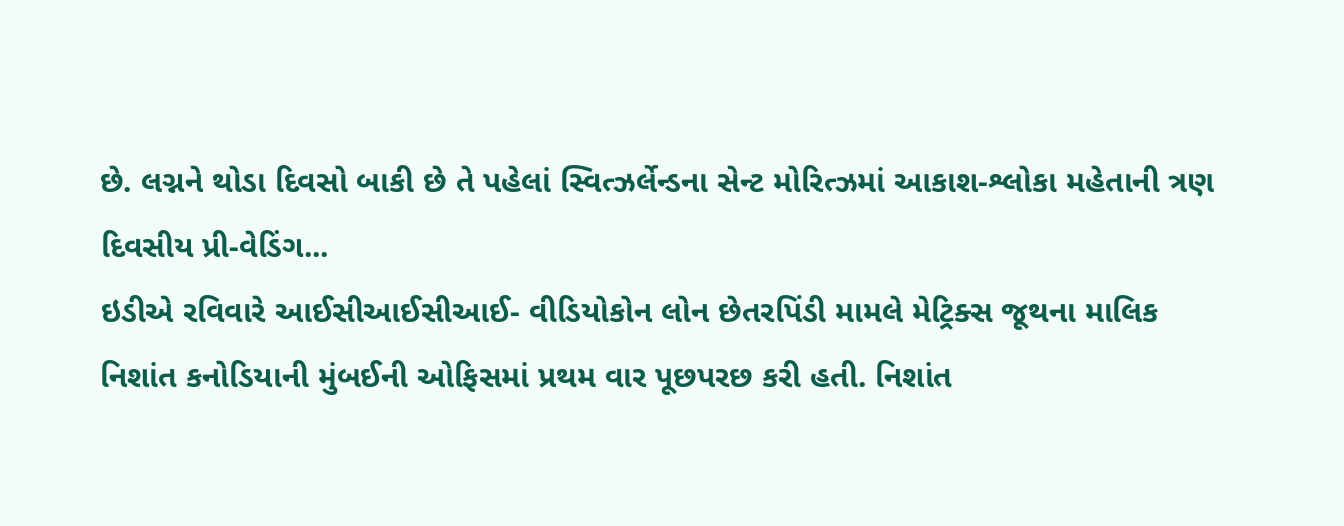છે. લગ્નને થોડા દિવસો બાકી છે તે પહેલાં સ્વિત્ઝર્લેન્ડના સેન્ટ મોરિત્ઝમાં આકાશ-શ્લોકા મહેતાની ત્રણ દિવસીય પ્રી-વેડિંગ...
ઇડીએ રવિવારે આઈસીઆઈસીઆઈ- વીડિયોકોન લોન છેતરપિંડી મામલે મેટ્રિક્સ જૂથના માલિક નિશાંત કનોડિયાની મુંબઈની ઓફિસમાં પ્રથમ વાર પૂછપરછ કરી હતી. નિશાંત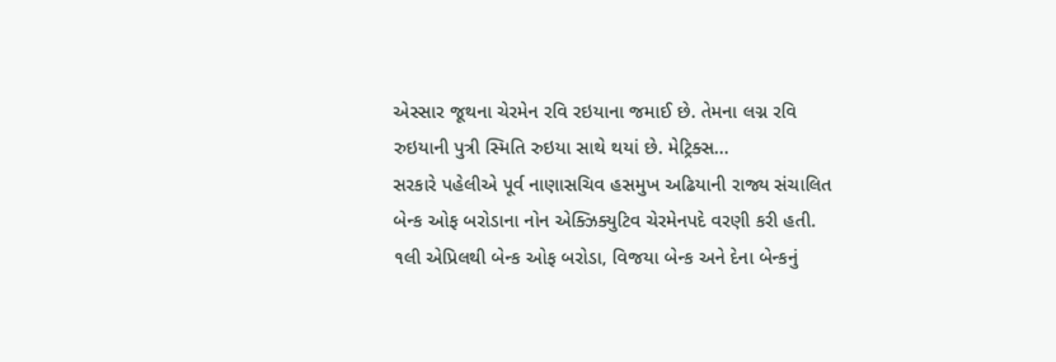એસ્સાર જૂથના ચેરમેન રવિ રઇયાના જમાઈ છે. તેમના લગ્ન રવિ રુઇયાની પુત્રી સ્મિતિ રુઇયા સાથે થયાં છે. મેટ્રિક્સ...
સરકારે પહેલીએ પૂર્વ નાણાસચિવ હસમુખ અઢિયાની રાજ્ય સંચાલિત બેન્ક ઓફ બરોડાના નોન એક્ઝિક્યુટિવ ચેરમેનપદે વરણી કરી હતી. ૧લી એપ્રિલથી બેન્ક ઓફ બરોડા, વિજયા બેન્ક અને દેના બેન્કનું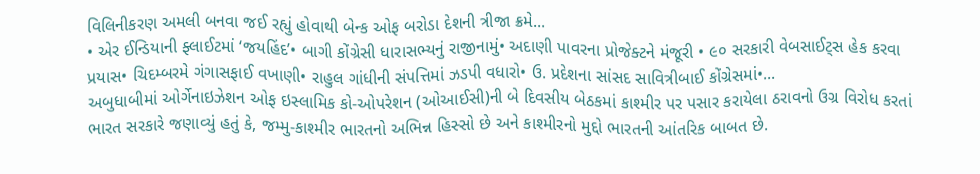વિલિનીકરણ અમલી બનવા જઈ રહ્યું હોવાથી બેન્ક ઓફ બરોડા દેશની ત્રીજા ક્રમે...
• એર ઈન્ડિયાની ફ્લાઈટમાં ‘જયહિંદ’• બાગી કોંગ્રેસી ધારાસભ્યનું રાજીનામું• અદાણી પાવરના પ્રોજેક્ટને મંજૂરી • ૯૦ સરકારી વેબસાઈટ્સ હેક કરવા પ્રયાસ• ચિદમ્બરમે ગંગાસફાઈ વખાણી• રાહુલ ગાંધીની સંપત્તિમાં ઝડપી વધારો• ઉ. પ્રદેશના સાંસદ સાવિત્રીબાઈ કોંગ્રેસમાં•...
અબુધાબીમાં ઓર્ગેનાઇઝેશન ઓફ ઇસ્લામિક કો-ઓપરેશન (ઓઆઈસી)ની બે દિવસીય બેઠકમાં કાશ્મીર પર પસાર કરાયેલા ઠરાવનો ઉગ્ર વિરોધ કરતાં ભારત સરકારે જણાવ્યું હતું કે, જમ્મુ-કાશ્મીર ભારતનો અભિન્ન હિસ્સો છે અને કાશ્મીરનો મુદ્દો ભારતની આંતરિક બાબત છે.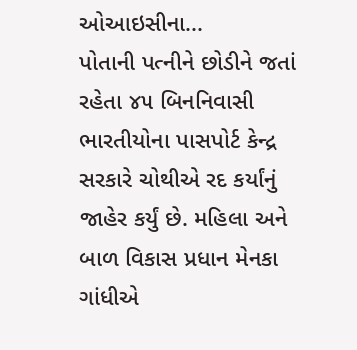ઓઆઇસીના...
પોતાની પત્નીને છોડીને જતાં રહેતા ૪૫ બિનનિવાસી ભારતીયોના પાસપોર્ટ કેન્દ્ર સરકારે ચોથીએ રદ કર્યાંનું જાહેર કર્યું છે. મહિલા અને બાળ વિકાસ પ્રધાન મેનકા ગાંધીએ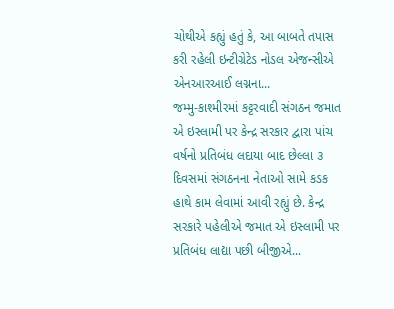ચોથીએ કહ્યું હતું કે, આ બાબતે તપાસ કરી રહેલી ઇન્ટીગ્રેટેડ નોડલ એજન્સીએ એનઆરઆઈ લગ્નના...
જમ્મુ-કાશ્મીરમાં કટ્ટરવાદી સંગઠન જમાત એ ઇસ્લામી પર કેન્દ્ર સરકાર દ્વારા પાંચ વર્ષનો પ્રતિબંધ લદાયા બાદ છેલ્લા ૩ દિવસમાં સંગઠનના નેતાઓ સામે કડક હાથે કામ લેવામાં આવી રહ્યું છે. કેન્દ્ર સરકારે પહેલીએ જમાત એ ઇસ્લામી પર પ્રતિબંધ લાદ્યા પછી બીજીએ...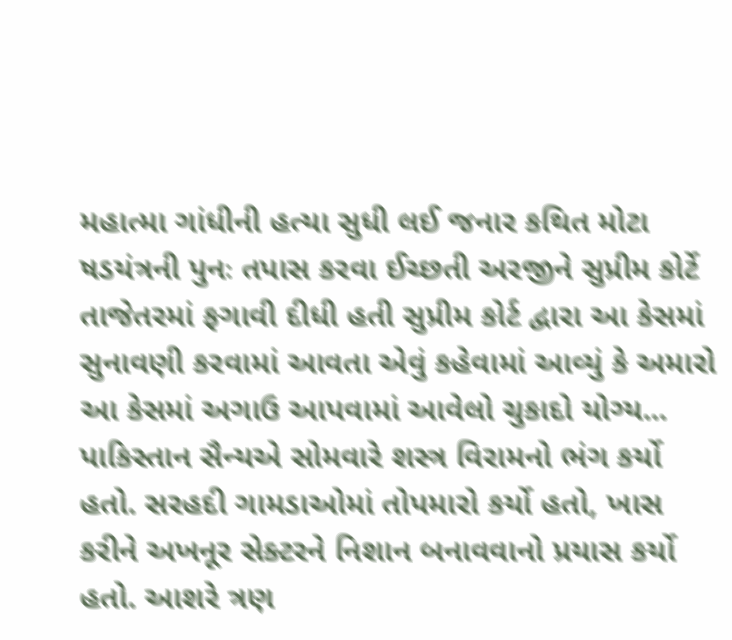મહાત્મા ગાંધીની હત્યા સુધી લઈ જનાર કથિત મોટા ષડયંત્રની પુનઃ તપાસ કરવા ઈચ્છતી અરજીને સુપ્રીમ કોર્ટે તાજેતરમાં ફગાવી દીધી હતી સુપ્રીમ કોર્ટ દ્વારા આ કેસમાં સુનાવણી કરવામાં આવતા એવું કહેવામાં આવ્યું કે અમારો આ કેસમાં અગાઉ આપવામાં આવેલો ચુકાદો યોગ્ય...
પાકિસ્તાન સૈન્યએ સોમવારે શસ્ત્ર વિરામનો ભંગ કર્યો હતો. સરહદી ગામડાઓમાં તોપમારો કર્યો હતો, ખાસ કરીને અખનૂર સેક્ટરને નિશાન બનાવવાનો પ્રયાસ કર્યો હતો. આશરે ત્રણ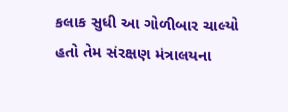કલાક સુધી આ ગોળીબાર ચાલ્યો હતો તેમ સંરક્ષણ મંત્રાલયના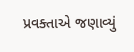પ્રવક્તાએ જણાવ્યું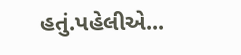હતું.પહેલીએ...